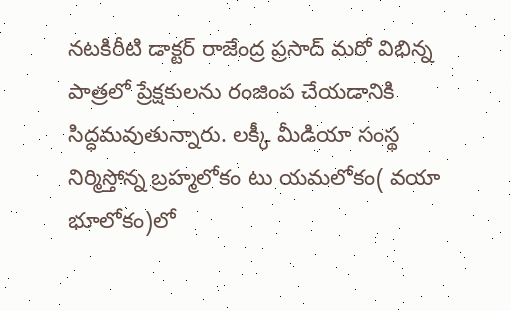నటకిరీటి డాక్టర్ రాజేంద్ర ప్రసాద్ మరో విభిన్న పాత్రలో ప్రేక్షకులను రంజింప చేయడానికి సిద్ధమవుతున్నారు. లక్కీ మీడియా సంస్థ నిర్మిస్తోన్న బ్రహ్మలోకం టు యమలోకం( వయా భూలోకం)లో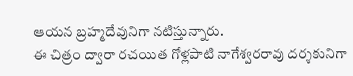ఆయన బ్రహ్మదేవునిగా నటిస్తున్నారు.
ఈ చిత్రం ద్వారా రచయిత గోళ్లపాటి నాగేశ్వరరావు దర్శకునిగా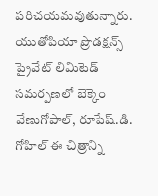పరిచయమవుతున్నారు. యుతోపియా ప్రొడక్షన్స్ ప్రైవేట్ లిమిటెడ్ సమర్పణలో బెక్కెం వేణుగోపాల్, రూపేష్.డి. గోహిల్ ఈ చిత్రాన్ని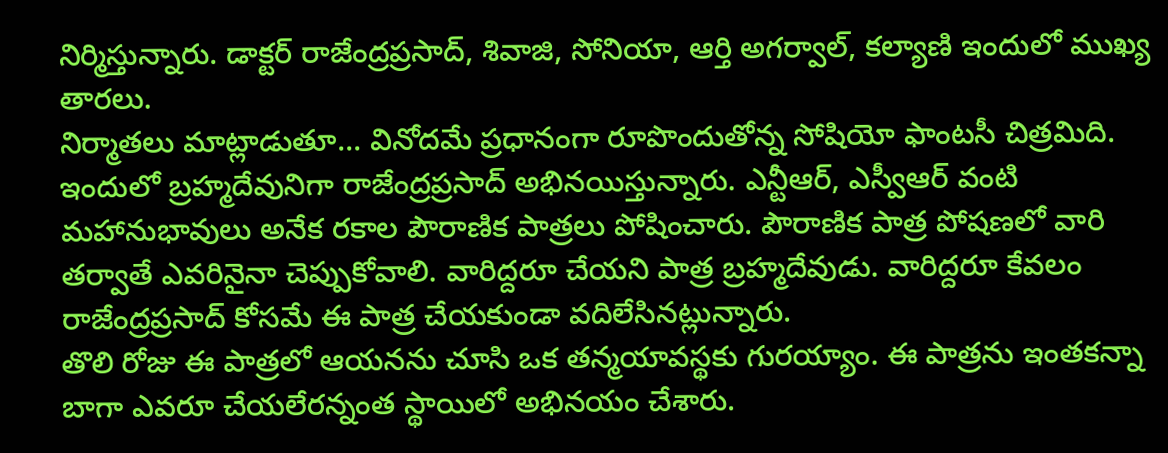నిర్మిస్తున్నారు. డాక్టర్ రాజేంద్రప్రసాద్, శివాజి, సోనియా, ఆర్తి అగర్వాల్, కల్యాణి ఇందులో ముఖ్య తారలు.
నిర్మాతలు మాట్లాడుతూ... వినోదమే ప్రధానంగా రూపొందుతోన్న సోషియో ఫాంటసీ చిత్రమిది. ఇందులో బ్రహ్మదేవునిగా రాజేంద్రప్రసాద్ అభినయిస్తున్నారు. ఎన్టీఆర్, ఎస్వీఆర్ వంటి మహానుభావులు అనేక రకాల పౌరాణిక పాత్రలు పోషించారు. పౌరాణిక పాత్ర పోషణలో వారి తర్వాతే ఎవరినైనా చెప్పుకోవాలి. వారిద్దరూ చేయని పాత్ర బ్రహ్మదేవుడు. వారిద్దరూ కేవలం రాజేంద్రప్రసాద్ కోసమే ఈ పాత్ర చేయకుండా వదిలేసినట్లున్నారు.
తొలి రోజు ఈ పాత్రలో ఆయనను చూసి ఒక తన్మయావస్థకు గురయ్యాం. ఈ పాత్రను ఇంతకన్నా బాగా ఎవరూ చేయలేరన్నంత స్థాయిలో అభినయం చేశారు.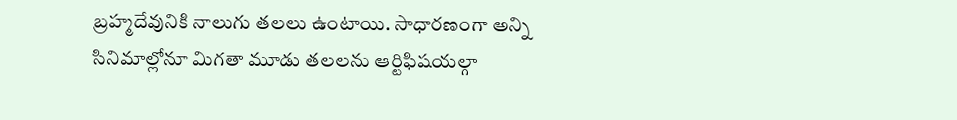బ్రహ్మదేవునికి నాలుగు తలలు ఉంటాయి. సాధారణంగా అన్ని సినిమాల్లోనూ మిగతా మూడు తలలను ఆర్టిఫిషయల్గా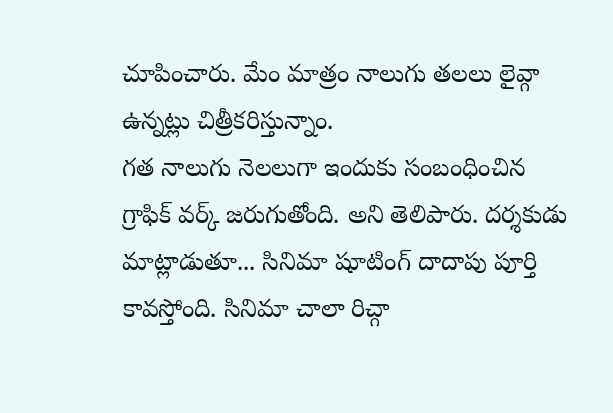చూపించారు. మేం మాత్రం నాలుగు తలలు లైవ్గా ఉన్నట్లు చిత్రీకరిస్తున్నాం.
గత నాలుగు నెలలుగా ఇందుకు సంబంధించిన గ్రాఫిక్ వర్క్ జరుగుతోంది. అని తెలిపారు. దర్శకుడు మాట్లాడుతూ... సినిమా షూటింగ్ దాదాపు పూర్తి కావస్తోంది. సినిమా చాలా రిచ్గా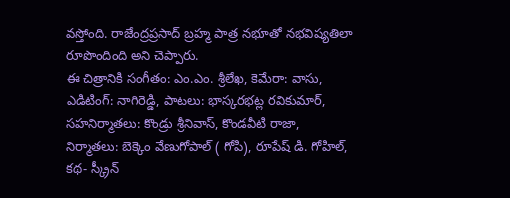వస్తోంది. రాజేంద్రప్రసాద్ బ్రహ్మ పాత్ర నభూతో నభవిష్యతిలా రూపొందింది అని చెప్పారు.
ఈ చిత్రానికి సంగీతం: ఎం.ఎం. శ్రీలేఖ, కెమేరా: వాసు, ఎడిటింగ్: నాగిరెడ్డి, పాటలు: భాస్కరభట్ల రవికుమార్, సహనిర్మాతలు: కొండ్రు శ్రీనివాస్, కొండవీటి రాజా, నిర్మాతలు: బెక్కెం వేణుగోపాల్ ( గోపి), రూపేష్ డి. గోహిల్, కథ- స్క్రీన్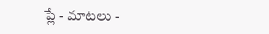ప్లే - మాటలు -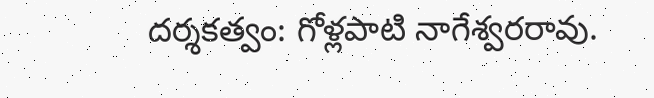దర్శకత్వం: గోళ్లపాటి నాగేశ్వరరావు.